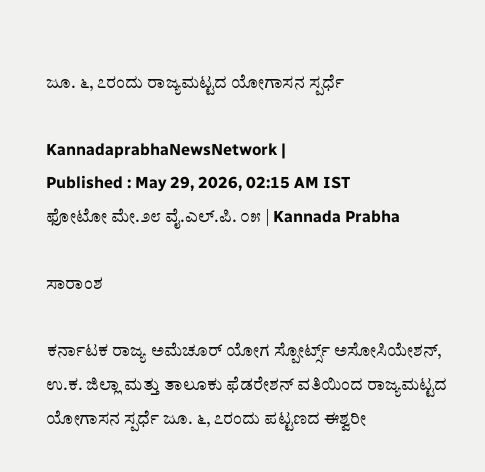ಜೂ. ೬, ೭ರಂದು ರಾಜ್ಯಮಟ್ಟದ ಯೋಗಾಸನ ಸ್ಪರ್ಧೆ

KannadaprabhaNewsNetwork |
Published : May 29, 2026, 02:15 AM IST
ಫೋಟೋ ಮೇ.೨೮ ವೈ.ಎಲ್.ಪಿ. ೦೫ | Kannada Prabha

ಸಾರಾಂಶ

ಕರ್ನಾಟಕ ರಾಜ್ಯ ಅಮೆಚೂರ್ ಯೋಗ ಸ್ಪೋರ್ಟ್ಸ್ ಅಸೋಸಿಯೇಶನ್, ಉ.ಕ. ಜಿಲ್ಲಾ ಮತ್ತು ತಾಲೂಕು ಫೆಡರೇಶನ್‌ ವತಿಯಿಂದ ರಾಜ್ಯಮಟ್ಟದ ಯೋಗಾಸನ ಸ್ಪರ್ಧೆ ಜೂ. ೬, ೭ರಂದು ಪಟ್ಟಣದ ಈಶ್ವರೀ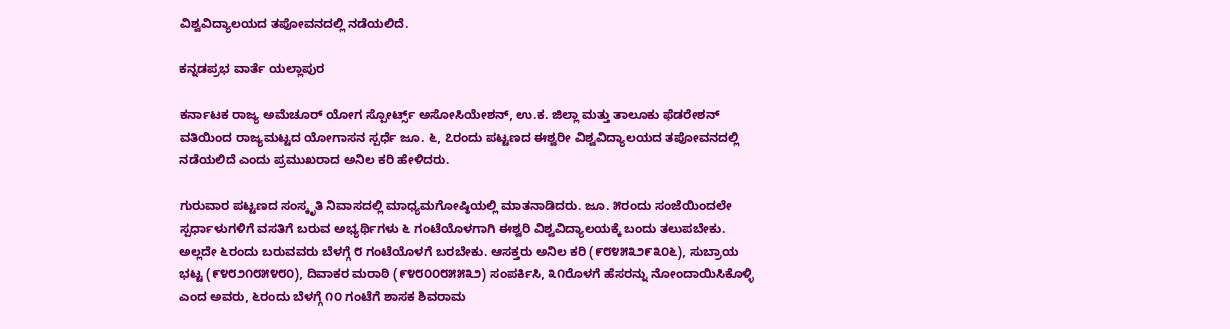ವಿಶ್ವವಿದ್ಯಾಲಯದ ತಪೋವನದಲ್ಲಿ ನಡೆಯಲಿದೆ.

ಕನ್ನಡಪ್ರಭ ವಾರ್ತೆ ಯಲ್ಲಾಪುರ

ಕರ್ನಾಟಕ ರಾಜ್ಯ ಅಮೆಚೂರ್ ಯೋಗ ಸ್ಪೋರ್ಟ್ಸ್ ಅಸೋಸಿಯೇಶನ್, ಉ.ಕ. ಜಿಲ್ಲಾ ಮತ್ತು ತಾಲೂಕು ಫೆಡರೇಶನ್‌ ವತಿಯಿಂದ ರಾಜ್ಯಮಟ್ಟದ ಯೋಗಾಸನ ಸ್ಪರ್ಧೆ ಜೂ. ೬, ೭ರಂದು ಪಟ್ಟಣದ ಈಶ್ವರೀ ವಿಶ್ವವಿದ್ಯಾಲಯದ ತಪೋವನದಲ್ಲಿ ನಡೆಯಲಿದೆ ಎಂದು ಪ್ರಮುಖರಾದ ಅನಿಲ ಕರಿ ಹೇಳಿದರು.

ಗುರುವಾರ ಪಟ್ಟಣದ ಸಂಸ್ಕೃತಿ ನಿವಾಸದಲ್ಲಿ ಮಾಧ್ಯಮಗೋಷ್ಠಿಯಲ್ಲಿ ಮಾತನಾಡಿದರು. ಜೂ. ೫ರಂದು ಸಂಜೆಯಿಂದಲೇ ಸ್ಪರ್ಧಾಳುಗಳಿಗೆ ವಸತಿಗೆ ಬರುವ ಅಭ್ಯರ್ಥಿಗಳು ೬ ಗಂಟೆಯೊಳಗಾಗಿ ಈಶ್ವರಿ ವಿಶ್ವವಿದ್ಯಾಲಯಕ್ಕೆ ಬಂದು ತಲುಪಬೇಕು. ಅಲ್ಲದೇ ೬ರಂದು ಬರುವವರು ಬೆಳಗ್ಗೆ ೮ ಗಂಟೆಯೊಳಗೆ ಬರಬೇಕು. ಆಸಕ್ತರು ಅನಿಲ ಕರಿ (೯೮೪೫೩೨೯೩೦೬), ಸುಬ್ರಾಯ ಭಟ್ಟ (೯೪೮೨೧೮೫೪೮೦), ದಿವಾಕರ ಮರಾಠಿ (೯೪೮೦೦೮೫೫೩೨) ಸಂಪರ್ಕಿಸಿ, ೩೧ರೊಳಗೆ ಹೆಸರನ್ನು ನೋಂದಾಯಿಸಿಕೊಳ್ಳಿ ಎಂದ ಅವರು, ೬ರಂದು ಬೆಳಗ್ಗೆ ೧೦ ಗಂಟೆಗೆ ಶಾಸಕ ಶಿವರಾಮ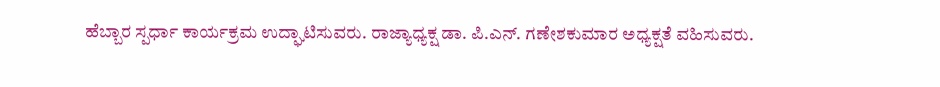ಹೆಬ್ಬಾರ ಸ್ಪರ್ಧಾ ಕಾರ್ಯಕ್ರಮ ಉದ್ಘಾಟಿಸುವರು. ರಾಜ್ಯಾಧ್ಯಕ್ಷ ಡಾ. ಪಿ.ಎನ್. ಗಣೇಶಕುಮಾರ ಅಧ್ಯಕ್ಷತೆ ವಹಿಸುವರು.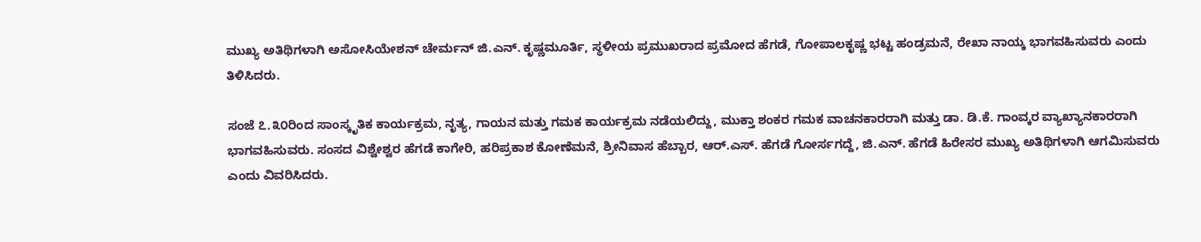ಮುಖ್ಯ ಅತಿಥಿಗಳಾಗಿ ಅಸೋಸಿಯೇಶನ್ ಚೇರ್ಮನ್ ಜಿ.ಎನ್. ಕೃಷ್ಣಮೂರ್ತಿ, ಸ್ಥಳೀಯ ಪ್ರಮುಖರಾದ ಪ್ರಮೋದ ಹೆಗಡೆ, ಗೋಪಾಲಕೃಷ್ಣ ಭಟ್ಟ ಹಂಡ್ರಮನೆ, ರೇಖಾ ನಾಯ್ಕ ಭಾಗವಹಿಸುವರು ಎಂದು ತಿಳಿಸಿದರು.

ಸಂಜೆ ೭.೩೦ರಿಂದ ಸಾಂಸ್ಕೃತಿಕ ಕಾರ್ಯಕ್ರಮ, ನೃತ್ಯ, ಗಾಯನ ಮತ್ತು ಗಮಕ ಕಾರ್ಯಕ್ರಮ ನಡೆಯಲಿದ್ದು, ಮುಕ್ತಾ ಶಂಕರ ಗಮಕ ವಾಚನಕಾರರಾಗಿ ಮತ್ತು ಡಾ. ಡಿ.ಕೆ. ಗಾಂವ್ಕರ ವ್ಯಾಖ್ಯಾನಕಾರರಾಗಿ ಭಾಗವಹಿಸುವರು. ಸಂಸದ ವಿಶ್ವೇಶ್ವರ ಹೆಗಡೆ ಕಾಗೇರಿ, ಹರಿಪ್ರಕಾಶ ಕೋಣೆಮನೆ, ಶ್ರೀನಿವಾಸ ಹೆಬ್ಬಾರ, ಆರ್.ಎಸ್. ಹೆಗಡೆ ಗೋರ್ಸಗದ್ದೆ, ಜಿ.ಎನ್. ಹೆಗಡೆ ಹಿರೇಸರ ಮುಖ್ಯ ಅತಿಥಿಗಳಾಗಿ ಆಗಮಿಸುವರು ಎಂದು ವಿವರಿಸಿದರು.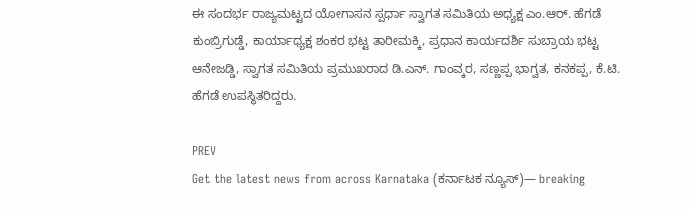ಈ ಸಂದರ್ಭ ರಾಜ್ಯಮಟ್ಟದ ಯೋಗಾಸನ ಸ್ಪರ್ಧಾ ಸ್ವಾಗತ ಸಮಿತಿಯ ಅಧ್ಯಕ್ಷ ಎಂ.ಆರ್. ಹೆಗಡೆ ಕುಂಬ್ರಿಗುಡ್ಡೆ, ಕಾರ್ಯಾಧ್ಯಕ್ಷ ಶಂಕರ ಭಟ್ಟ ತಾರೀಮಕ್ಕಿ, ಪ್ರಧಾನ ಕಾರ್ಯದರ್ಶಿ ಸುಬ್ರಾಯ ಭಟ್ಟ ಆನೇಜಡ್ಡಿ, ಸ್ವಾಗತ ಸಮಿತಿಯ ಪ್ರಮುಖರಾದ ಡಿ.ಎನ್. ಗಾಂವ್ಕರ, ಸಣ್ಣಪ್ಪ ಭಾಗ್ವತ, ಕನಕಪ್ಪ, ಕೆ.ಟಿ. ಹೆಗಡೆ ಉಪಸ್ಥಿತರಿದ್ದರು.

PREV
Get the latest news from across Karnataka (ಕರ್ನಾಟಕ ನ್ಯೂಸ್)— breaking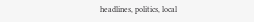headlines, politics, local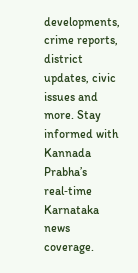developments, crime reports, district updates, civic issues and more. Stay informed with Kannada Prabha’s real‑time Karnataka news coverage.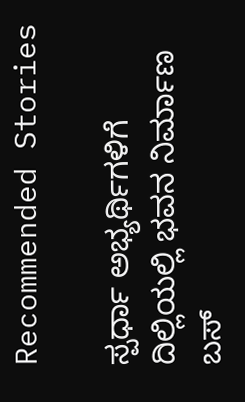Recommended Stories

ಸ್ಪರ್ಧಾ ಅಭ್ಯರ್ಥಿಗಳಿಗೆ ದಿಲ್ಲಿಯಲ್ಲಿ ಭವನ ನಿರ್ಮಾಣ
ಬಸ್‌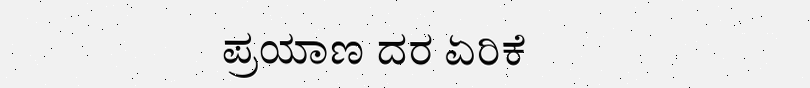ಪ್ರಯಾಣ ದರ ಏರಿಕೆ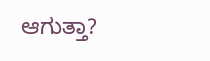ಆಗುತ್ತಾ?